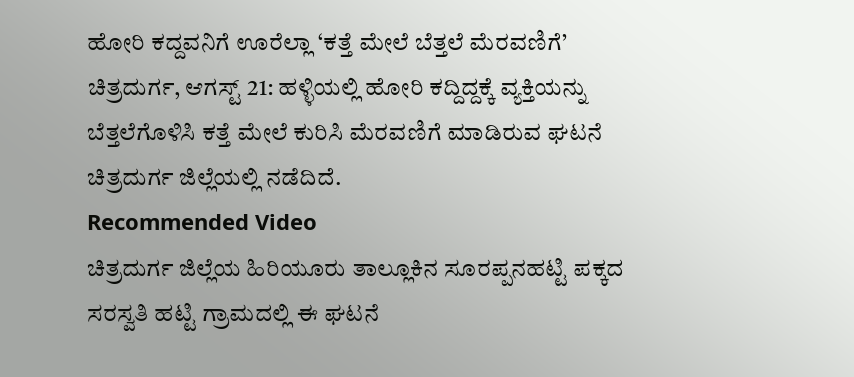ಹೋರಿ ಕದ್ದವನಿಗೆ ಊರೆಲ್ಲಾ ‘ಕತ್ತೆ ಮೇಲೆ ಬೆತ್ತಲೆ ಮೆರವಣಿಗೆ’
ಚಿತ್ರದುರ್ಗ, ಆಗಸ್ಟ್ 21: ಹಳ್ಳಿಯಲ್ಲಿ ಹೋರಿ ಕದ್ದಿದ್ದಕ್ಕೆ ವ್ಯಕ್ತಿಯನ್ನು ಬೆತ್ತಲೆಗೊಳಿಸಿ ಕತ್ತೆ ಮೇಲೆ ಕುರಿಸಿ ಮೆರವಣಿಗೆ ಮಾಡಿರುವ ಘಟನೆ ಚಿತ್ರದುರ್ಗ ಜಿಲ್ಲೆಯಲ್ಲಿ ನಡೆದಿದೆ.
Recommended Video
ಚಿತ್ರದುರ್ಗ ಜಿಲ್ಲೆಯ ಹಿರಿಯೂರು ತಾಲ್ಲೂಕಿನ ಸೂರಪ್ಪನಹಟ್ಟಿ ಪಕ್ಕದ ಸರಸ್ವತಿ ಹಟ್ಟಿ ಗ್ರಾಮದಲ್ಲಿ ಈ ಘಟನೆ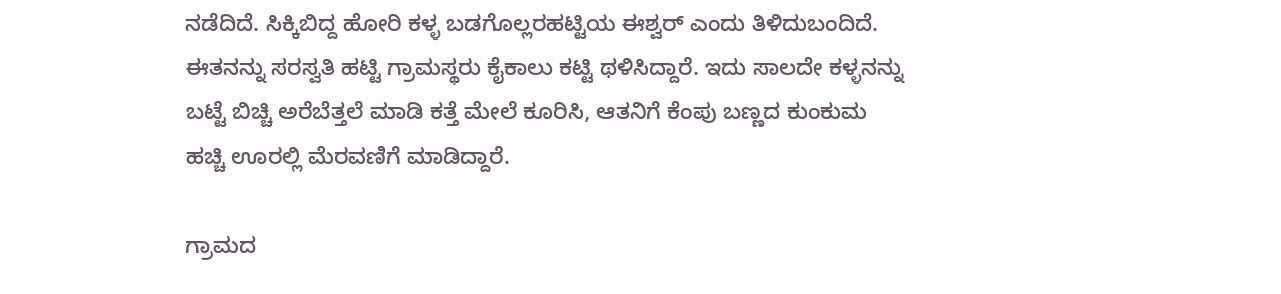ನಡೆದಿದೆ. ಸಿಕ್ಕಿಬಿದ್ದ ಹೋರಿ ಕಳ್ಳ ಬಡಗೊಲ್ಲರಹಟ್ಟಿಯ ಈಶ್ವರ್ ಎಂದು ತಿಳಿದುಬಂದಿದೆ.
ಈತನನ್ನು ಸರಸ್ವತಿ ಹಟ್ಟಿ ಗ್ರಾಮಸ್ಥರು ಕೈಕಾಲು ಕಟ್ಟಿ ಥಳಿಸಿದ್ದಾರೆ. ಇದು ಸಾಲದೇ ಕಳ್ಳನನ್ನು ಬಟ್ಟೆ ಬಿಚ್ಚಿ ಅರೆಬೆತ್ತಲೆ ಮಾಡಿ ಕತ್ತೆ ಮೇಲೆ ಕೂರಿಸಿ, ಆತನಿಗೆ ಕೆಂಪು ಬಣ್ಣದ ಕುಂಕುಮ ಹಚ್ಚಿ ಊರಲ್ಲಿ ಮೆರವಣಿಗೆ ಮಾಡಿದ್ದಾರೆ.

ಗ್ರಾಮದ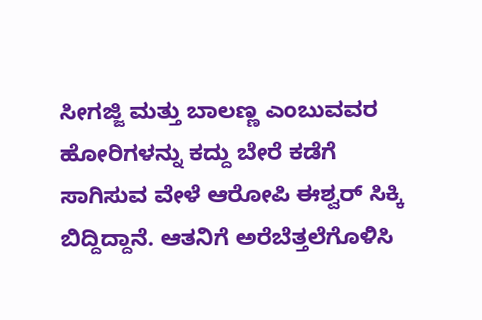ಸೀಗಜ್ಜಿ ಮತ್ತು ಬಾಲಣ್ಣ ಎಂಬುವವರ ಹೋರಿಗಳನ್ನು ಕದ್ದು ಬೇರೆ ಕಡೆಗೆ ಸಾಗಿಸುವ ವೇಳೆ ಆರೋಪಿ ಈಶ್ವರ್ ಸಿಕ್ಕಿ ಬಿದ್ದಿದ್ದಾನೆ. ಆತನಿಗೆ ಅರೆಬೆತ್ತಲೆಗೊಳಿಸಿ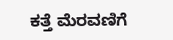ಕತ್ತೆ ಮೆರವಣಿಗೆ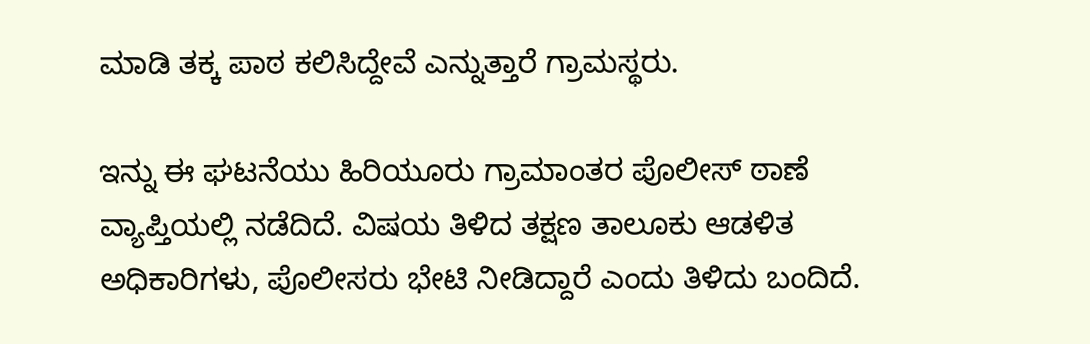ಮಾಡಿ ತಕ್ಕ ಪಾಠ ಕಲಿಸಿದ್ದೇವೆ ಎನ್ನುತ್ತಾರೆ ಗ್ರಾಮಸ್ಥರು.

ಇನ್ನು ಈ ಘಟನೆಯು ಹಿರಿಯೂರು ಗ್ರಾಮಾಂತರ ಪೊಲೀಸ್ ಠಾಣೆ ವ್ಯಾಪ್ತಿಯಲ್ಲಿ ನಡೆದಿದೆ. ವಿಷಯ ತಿಳಿದ ತಕ್ಷಣ ತಾಲೂಕು ಆಡಳಿತ ಅಧಿಕಾರಿಗಳು, ಪೊಲೀಸರು ಭೇಟಿ ನೀಡಿದ್ದಾರೆ ಎಂದು ತಿಳಿದು ಬಂದಿದೆ.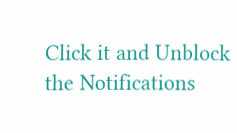Click it and Unblock the Notifications